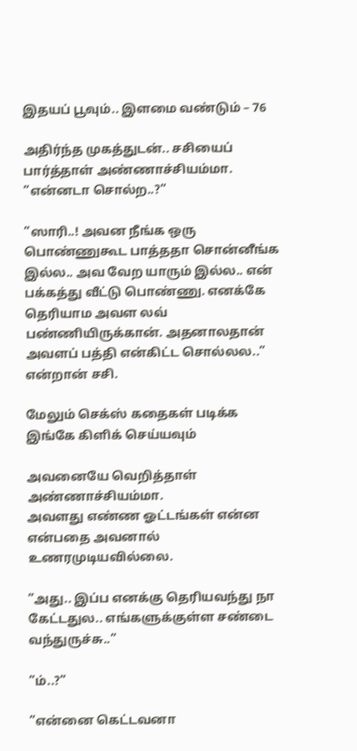இதயப் பூவும்.. இளமை வண்டும் – 76

அதிர்ந்த முகத்துடன்.. சசியைப் பார்த்தாள் அண்ணாச்சியம்மா.
”என்னடா சொல்ற..?”

”ஸாரி..! அவன நீங்க ஒரு பொண்ணுகூட பாத்ததா சொன்னீங்க இல்ல.. அவ வேற யாரும் இல்ல.. என் பக்கத்து வீட்டு பொண்ணு. எனக்கே தெரியாம அவள லவ் பண்ணியிருக்கான். அதனாலதான் அவளப் பத்தி என்கிட்ட சொல்லல..” என்றான் சசி.

மேலும் செக்ஸ் கதைகள் படிக்க இங்கே கிளிக் செய்யவும்

அவனையே வெறித்தாள் அண்ணாச்சியம்மா.
அவளது எண்ண ஓட்டங்கள் என்ன என்பதை அவனால் உணரமுடியவில்லை.

”அது.. இப்ப எனக்கு தெரியவந்து நா கேட்டதுல.. எங்களுக்குள்ள சண்டை வந்துருச்சு..”

”ம்..?”

”என்னை கெட்டவனா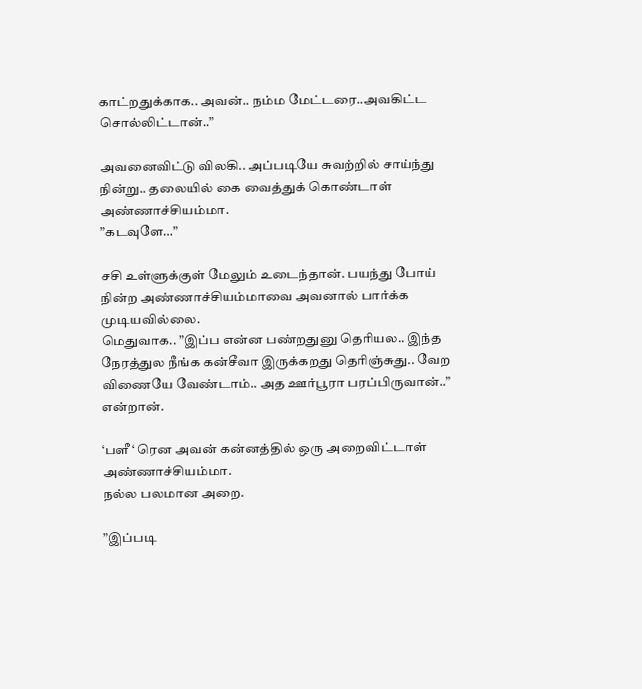காட்றதுக்காக.. அவன்.. நம்ம மேட்டரை..அவகிட்ட சொல்லிட்டான்..”

அவனைவிட்டு விலகி.. அப்படியே சுவற்றில் சாய்ந்து நின்று.. தலையில் கை வைத்துக் கொண்டாள் அண்ணாச்சியம்மா.
”கடவுளே…”

சசி உள்ளுக்குள் மேலும் உடைந்தான். பயந்து போய் நின்ற அண்ணாச்சியம்மாவை அவனால் பார்க்க முடியவில்லை.
மெதுவாக.. ”இப்ப என்ன பண்றதுனு தெரியல.. இந்த நேரத்துல நீங்க கன்சீவா இருக்கறது தெரிஞ்சுது.. வேற விணையே வேண்டாம்.. அத ஊர்பூரா பரப்பிருவான்..” என்றான்.

‘பளீ ‘ ரென அவன் கன்னத்தில் ஒரு அறைவிட்டாள் அண்ணாச்சியம்மா.
நல்ல பலமான அறை.

”இப்படி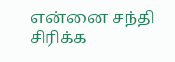என்னை சந்தி சிரிக்க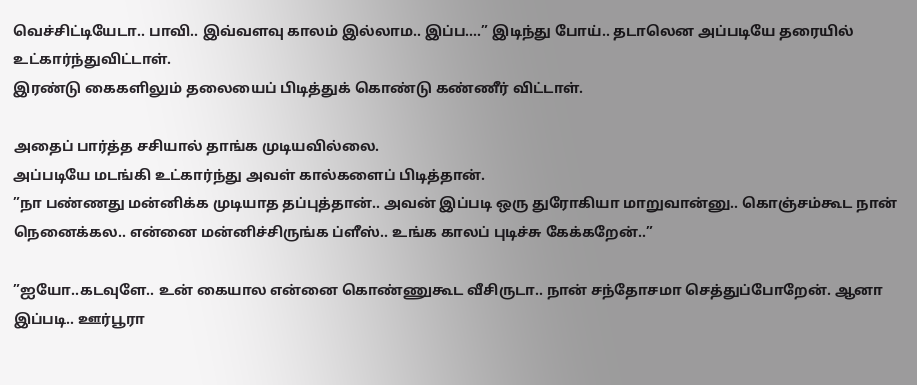வெச்சிட்டியேடா.. பாவி.. இவ்வளவு காலம் இல்லாம.. இப்ப….” இடிந்து போய்.. தடாலென அப்படியே தரையில் உட்கார்ந்துவிட்டாள்.
இரண்டு கைகளிலும் தலையைப் பிடித்துக் கொண்டு கண்ணீர் விட்டாள்.

அதைப் பார்த்த சசியால் தாங்க முடியவில்லை.
அப்படியே மடங்கி உட்கார்ந்து அவள் கால்களைப் பிடித்தான்.
”நா பண்ணது மன்னிக்க முடியாத தப்புத்தான்.. அவன் இப்படி ஒரு துரோகியா மாறுவான்னு.. கொஞ்சம்கூட நான் நெனைக்கல.. என்னை மன்னிச்சிருங்க ப்ளீஸ்.. உங்க காலப் புடிச்சு கேக்கறேன்..”

”ஐயோ..கடவுளே.. உன் கையால என்னை கொண்ணுகூட வீசிருடா.. நான் சந்தோசமா செத்துப்போறேன். ஆனா இப்படி.. ஊர்பூரா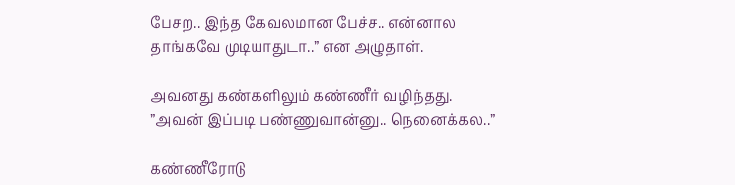பேசற.. இந்த கேவலமான பேச்ச.. என்னால தாங்கவே முடியாதுடா..” என அழுதாள்.

அவனது கண்களிலும் கண்ணீர் வழிந்தது.
”அவன் இப்படி பண்ணுவான்னு.. நெனைக்கல..”

கண்ணீரோடு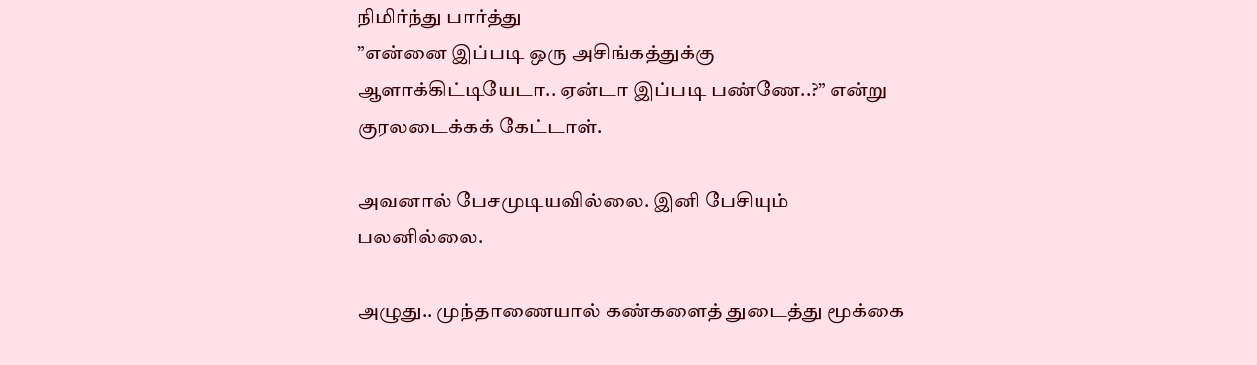நிமிர்ந்து பார்த்து
”என்னை இப்படி ஒரு அசிங்கத்துக்கு ஆளாக்கிட்டியேடா.. ஏன்டா இப்படி பண்ணே..?” என்று குரலடைக்கக் கேட்டாள்.

அவனால் பேசமுடியவில்லை. இனி பேசியும் பலனில்லை.

அழுது.. முந்தாணையால் கண்களைத் துடைத்து மூக்கை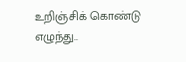உறிஞ்சிக் கொண்டு எழுந்து..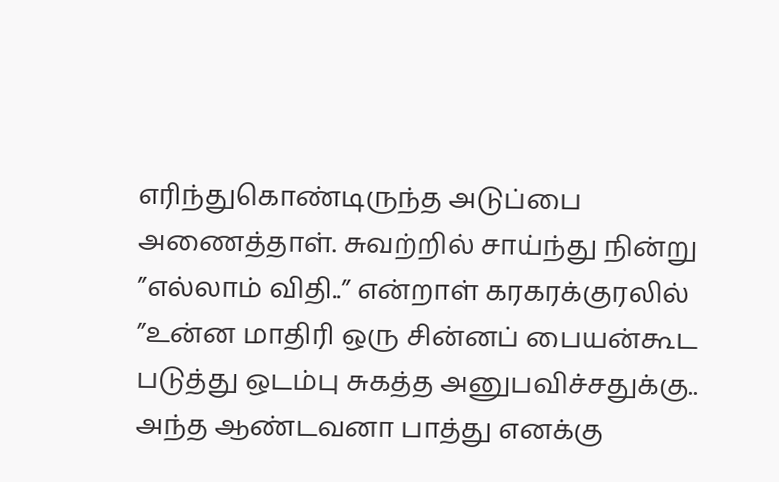எரிந்துகொண்டிருந்த அடுப்பை அணைத்தாள். சுவற்றில் சாய்ந்து நின்று
”எல்லாம் விதி..” என்றாள் கரகரக்குரலில் ”உன்ன மாதிரி ஒரு சின்னப் பையன்கூட படுத்து ஒடம்பு சுகத்த அனுபவிச்சதுக்கு.. அந்த ஆண்டவனா பாத்து எனக்கு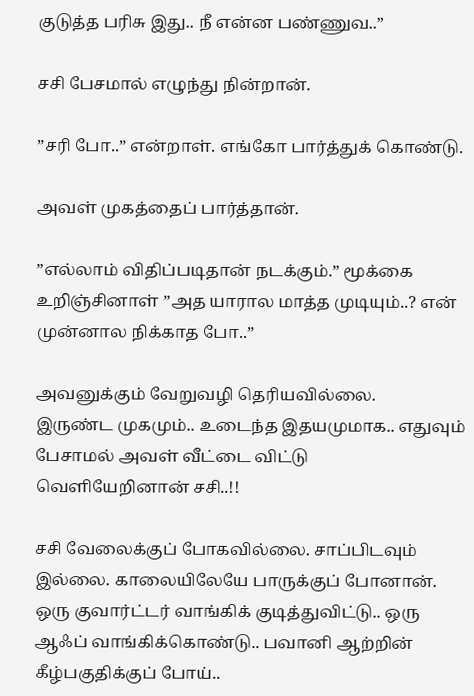குடுத்த பரிசு இது.. நீ என்ன பண்ணுவ..”

சசி பேசமால் எழுந்து நின்றான்.

”சரி போ..” என்றாள். எங்கோ பார்த்துக் கொண்டு.

அவள் முகத்தைப் பார்த்தான்.

”எல்லாம் விதிப்படிதான் நடக்கும்.” மூக்கை உறிஞ்சினாள் ”அத யாரால மாத்த முடியும்..? என் முன்னால நிக்காத போ..”

அவனுக்கும் வேறுவழி தெரியவில்லை.
இருண்ட முகமும்.. உடைந்த இதயமுமாக.. எதுவும் பேசாமல் அவள் வீட்டை விட்டு வெளியேறினான் சசி..!!

சசி வேலைக்குப் போகவில்லை. சாப்பிடவும் இல்லை. காலையிலேயே பாருக்குப் போனான்.
ஒரு குவார்ட்டர் வாங்கிக் குடித்துவிட்டு.. ஒரு ஆஃப் வாங்கிக்கொண்டு.. பவானி ஆற்றின் கீழ்பகுதிக்குப் போய்..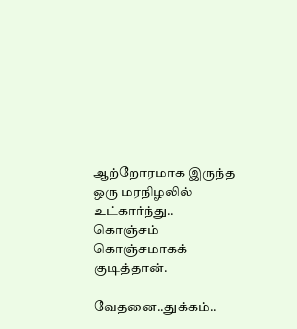ஆற்றோரமாக இருந்த ஒரு மரநிழலில் உட்கார்ந்து.. கொஞ்சம் கொஞ்சமாகக் குடித்தான்.

வேதனை..துக்கம்..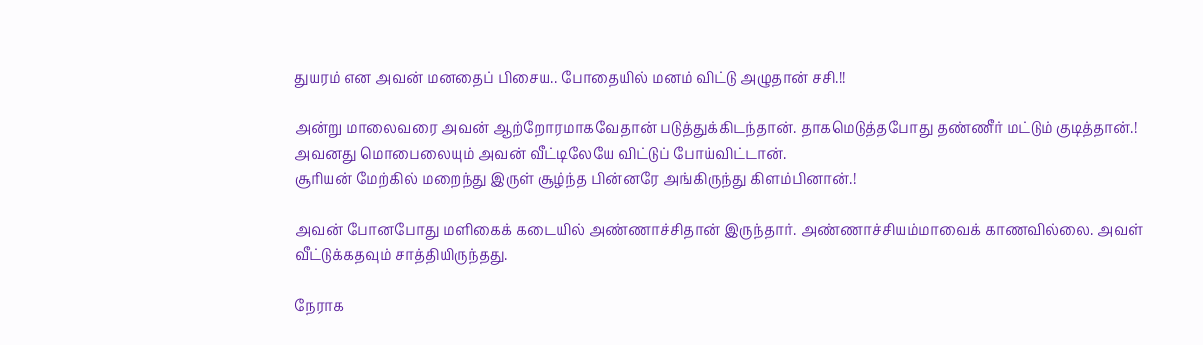துயரம் என அவன் மனதைப் பிசைய.. போதையில் மனம் விட்டு அழுதான் சசி.!!

அன்று மாலைவரை அவன் ஆற்றோரமாகவேதான் படுத்துக்கிடந்தான். தாகமெடுத்தபோது தண்ணீர் மட்டும் குடித்தான்.!
அவனது மொபைலையும் அவன் வீட்டிலேயே விட்டுப் போய்விட்டான்.
சூரியன் மேற்கில் மறைந்து இருள் சூழ்ந்த பின்னரே அங்கிருந்து கிளம்பினான்.!

அவன் போனபோது மளிகைக் கடையில் அண்ணாச்சிதான் இருந்தார். அண்ணாச்சியம்மாவைக் காணவில்லை. அவள் வீட்டுக்கதவும் சாத்தியிருந்தது.

நேராக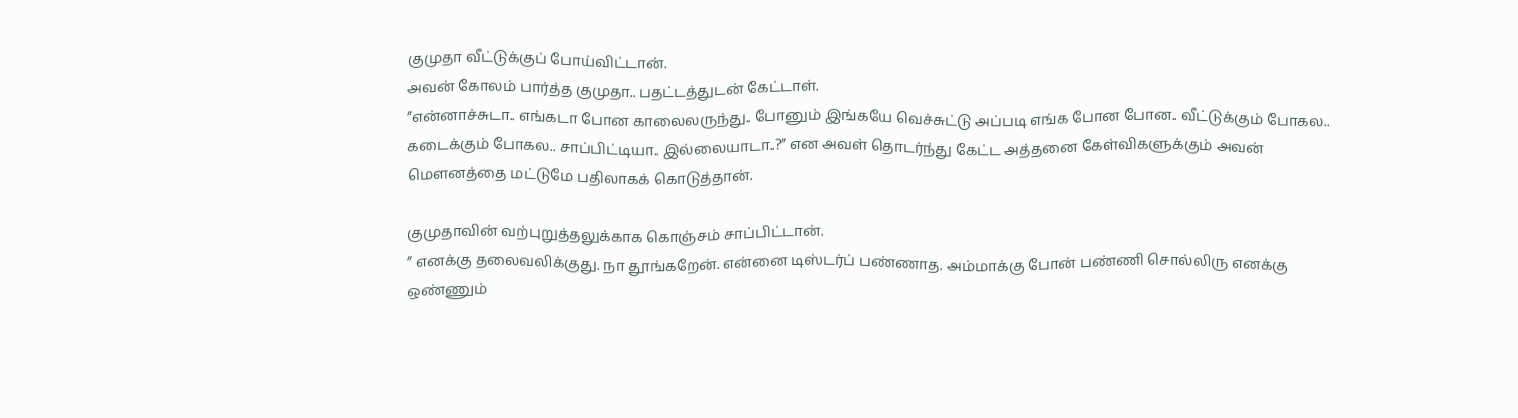குமுதா வீட்டுக்குப் போய்விட்டான்.
அவன் கோலம் பார்த்த குமுதா.. பதட்டத்துடன் கேட்டாள்.
”என்னாச்சுடா.. எங்கடா போன காலைலருந்து.. போனும் இங்கயே வெச்சுட்டு அப்படி எங்க போன போன.. வீட்டுக்கும் போகல.. கடைக்கும் போகல.. சாப்பிட்டியா.. இல்லையாடா..?” என அவள் தொடர்ந்து கேட்ட அத்தனை கேள்விகளுக்கும் அவன் மௌனத்தை மட்டுமே பதிலாகக் கொடுத்தான்.

குமுதாவின் வற்புறுத்தலுக்காக கொஞ்சம் சாப்பிட்டான்.
” எனக்கு தலைவலிக்குது. நா தூங்கறேன். என்னை டிஸ்டர்ப் பண்ணாத. அம்மாக்கு போன் பண்ணி சொல்லிரு எனக்கு ஒண்ணும்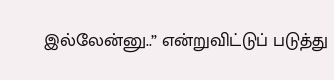இல்லேன்னு..” என்றுவிட்டுப் படுத்து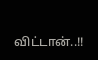விட்டான்..!!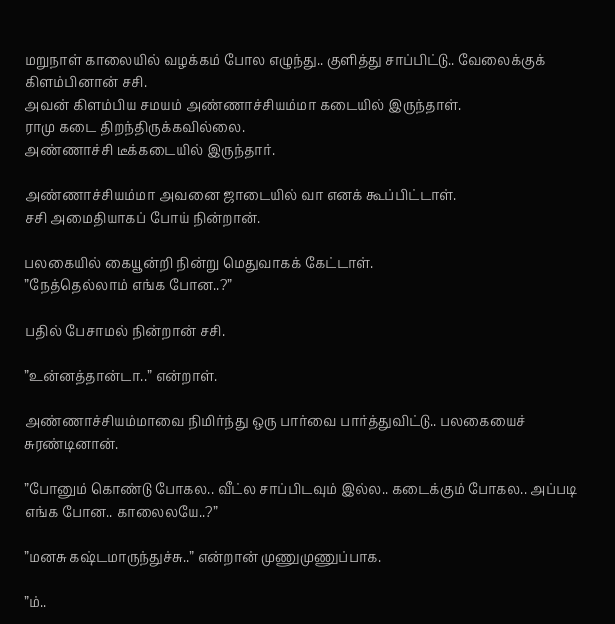மறுநாள் காலையில் வழக்கம் போல எழுந்து.. குளித்து சாப்பிட்டு.. வேலைக்குக் கிளம்பினான் சசி.
அவன் கிளம்பிய சமயம் அண்ணாச்சியம்மா கடையில் இருந்தாள்.
ராமு கடை திறந்திருக்கவில்லை.
அண்ணாச்சி டீக்கடையில் இருந்தார்.

அண்ணாச்சியம்மா அவனை ஜாடையில் வா எனக் கூப்பிட்டாள்.
சசி அமைதியாகப் போய் நின்றான்.

பலகையில் கையூன்றி நின்று மெதுவாகக் கேட்டாள்.
”நேத்தெல்லாம் எங்க போன..?”

பதில் பேசாமல் நின்றான் சசி.

”உன்னத்தான்டா..” என்றாள்.

அண்ணாச்சியம்மாவை நிமிர்ந்து ஒரு பார்வை பார்த்துவிட்டு.. பலகையைச் சுரண்டினான்.

”போனும் கொண்டு போகல.. வீட்ல சாப்பிடவும் இல்ல.. கடைக்கும் போகல.. அப்படி எங்க போன.. காலைலயே..?”

”மனசு கஷ்டமாருந்துச்சு..” என்றான் முணுமுணுப்பாக.

”ம்..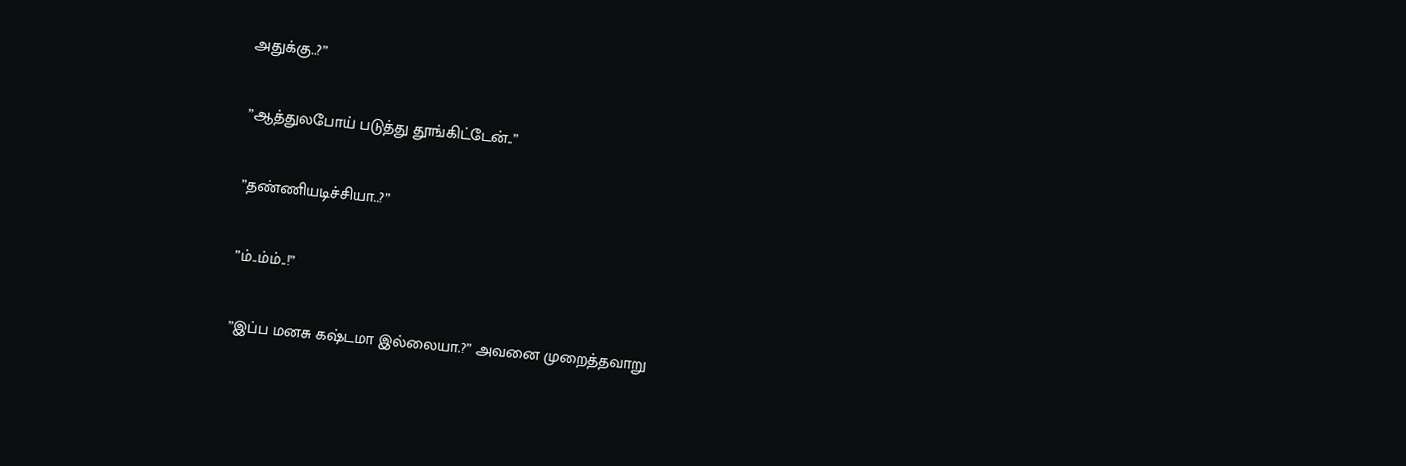அதுக்கு..?”

”ஆத்துலபோய் படுத்து தூங்கிட்டேன்..”

”தண்ணியடிச்சியா..?”

”ம்..ம்ம்..!”

”இப்ப மனசு கஷ்டமா இல்லையா.?” அவனை முறைத்தவாறு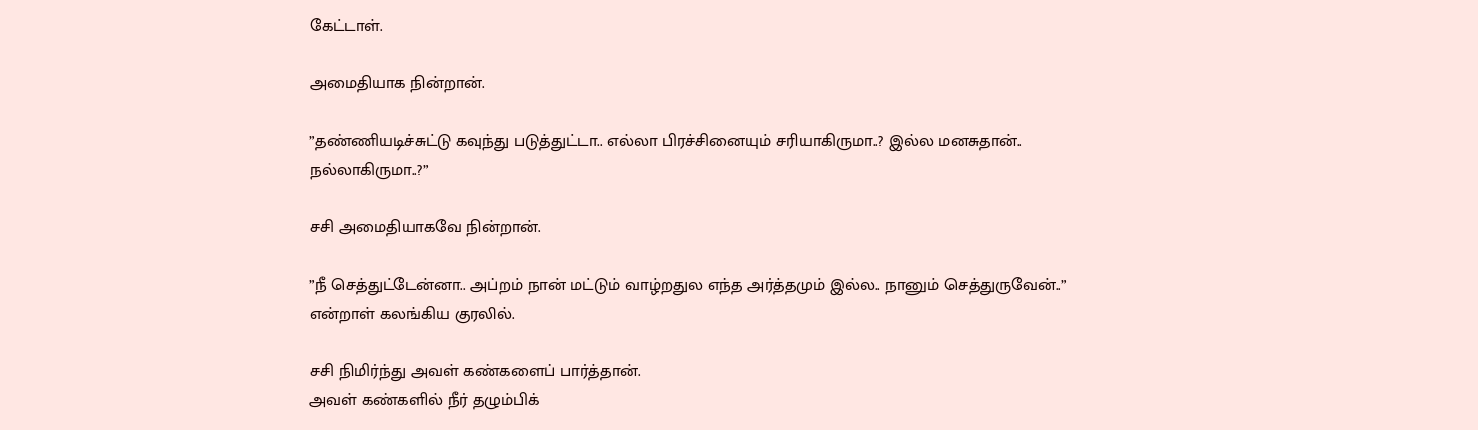கேட்டாள்.

அமைதியாக நின்றான்.

”தண்ணியடிச்சுட்டு கவுந்து படுத்துட்டா.. எல்லா பிரச்சினையும் சரியாகிருமா..? இல்ல மனசுதான்.. நல்லாகிருமா..?”

சசி அமைதியாகவே நின்றான்.

”நீ செத்துட்டேன்னா.. அப்றம் நான் மட்டும் வாழ்றதுல எந்த அர்த்தமும் இல்ல.. நானும் செத்துருவேன்..” என்றாள் கலங்கிய குரலில்.

சசி நிமிர்ந்து அவள் கண்களைப் பார்த்தான்.
அவள் கண்களில் நீர் தழும்பிக்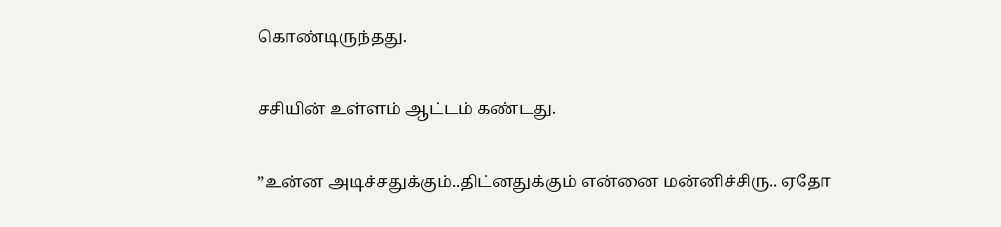கொண்டிருந்தது.

சசியின் உள்ளம் ஆட்டம் கண்டது.

”உன்ன அடிச்சதுக்கும்..திட்னதுக்கும் என்னை மன்னிச்சிரு.. ஏதோ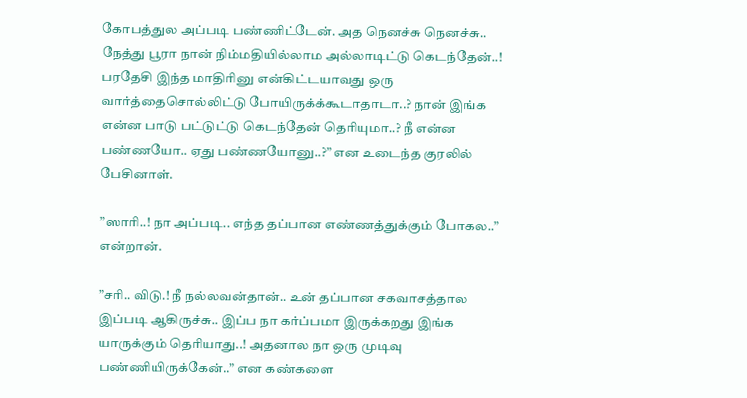கோபத்துல அப்படி பண்ணிட்டேன். அத நெனச்சு நெனச்சு.. நேத்து பூரா நான் நிம்மதியில்லாம அல்லாடிட்டு கெடந்தேன்..! பரதேசி இந்த மாதிரினு என்கிட்டயாவது ஒரு வார்த்தைசொல்லிட்டு போயிருக்க்கூடாதாடா..? நான் இங்க என்ன பாடு பட்டுட்டு கெடந்தேன் தெரியுமா..? நீ என்ன பண்ணயோ.. ஏது பண்ணயோனு..?” என உடைந்த குரலில் பேசினாள்.

”ஸாரி..! நா அப்படி.. எந்த தப்பான எண்ணத்துக்கும் போகல..” என்றான்.

”சரி.. விடு.! நீ நல்லவன்தான்.. உன் தப்பான சகவாசத்தால இப்படி ஆகிருச்சு.. இப்ப நா கர்ப்பமா இருக்கறது இங்க யாருக்கும் தெரியாது..! அதனால நா ஒரு முடிவு பண்ணியிருக்கேன்..” என கண்களை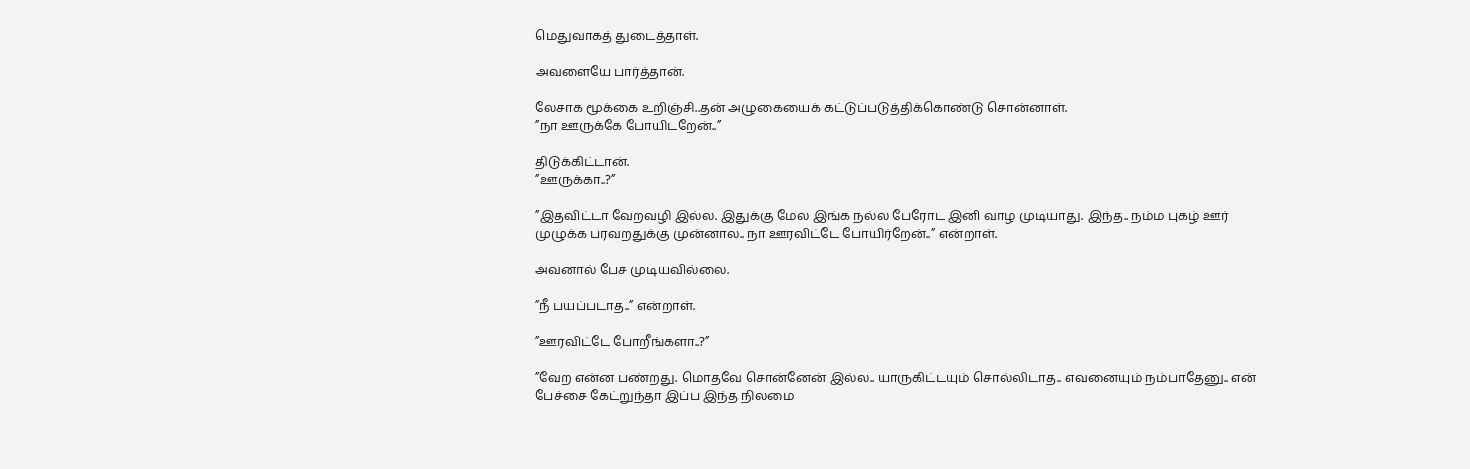மெதுவாகத் துடைத்தாள்.

அவளையே பார்த்தான்.

லேசாக மூக்கை உறிஞ்சி..தன் அழுகையைக் கட்டுப்படுத்திக்கொண்டு சொன்னாள்.
”நா ஊருக்கே போயிடறேன்..”

திடுக்கிட்டான்.
”ஊருக்கா..?”

”இதவிட்டா வேறவழி இல்ல. இதுக்கு மேல இங்க நல்ல பேரோட இனி வாழ முடியாது. இந்த.. நம்ம புகழ் ஊர் முழுக்க பரவறதுக்கு முன்னால.. நா ஊரவிட்டே போயிர்றேன்..” என்றாள்.

அவனால் பேச முடியவில்லை.

”நீ பயப்படாத..” என்றாள்.

”ஊரவிட்டே போறீங்களா..?”

”வேற என்ன பண்றது. மொதவே சொன்னேன் இல்ல.. யாருகிட்டயும் சொல்லிடாத.. எவனையும் நம்பாதேனு.. என் பேச்சை கேட்றுந்தா இப்ப இந்த நிலமை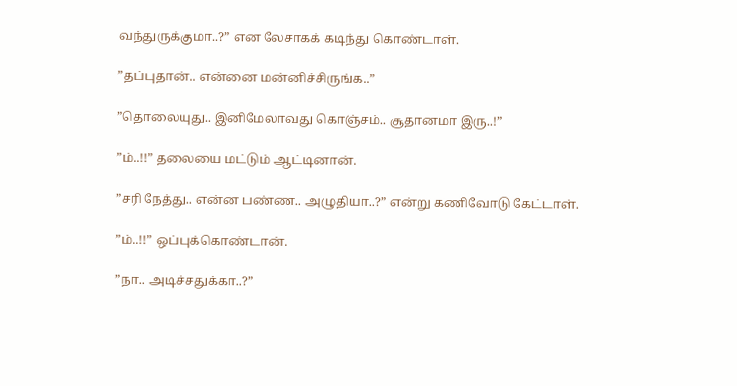வந்துருக்குமா..?” என லேசாகக் கடிந்து கொண்டாள்.

”தப்புதான்.. என்னை மன்னிச்சிருங்க..”

”தொலையுது.. இனிமேலாவது கொஞ்சம்.. சூதானமா இரு..!”

”ம்..!!” தலையை மட்டும் ஆட்டினான்.

”சரி நேத்து.. என்ன பண்ண.. அழுதியா..?” என்று கணிவோடு கேட்டாள்.

”ம்..!!” ஒப்புக்கொண்டான்.

”நா.. அடிச்சதுக்கா..?”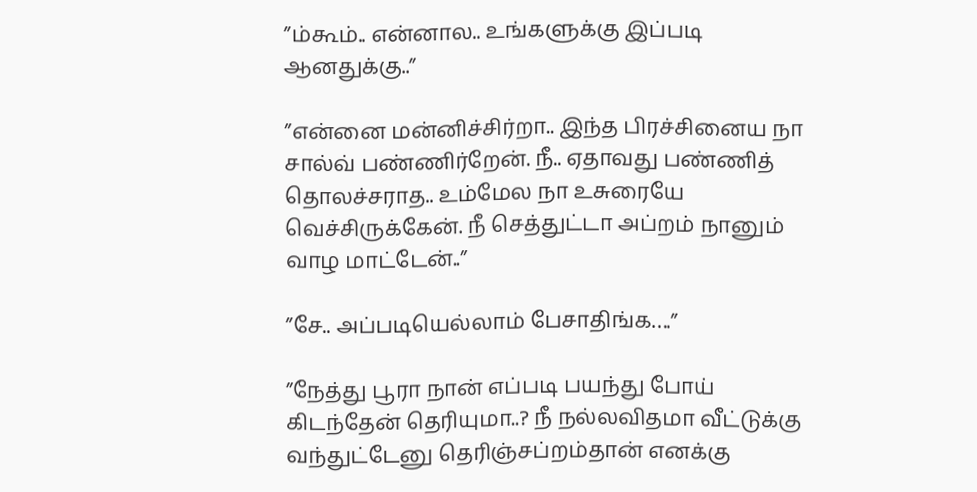”ம்கூம்.. என்னால.. உங்களுக்கு இப்படி ஆனதுக்கு..”

”என்னை மன்னிச்சிர்றா.. இந்த பிரச்சினைய நா சால்வ் பண்ணிர்றேன். நீ.. ஏதாவது பண்ணித் தொலச்சராத.. உம்மேல நா உசுரையே வெச்சிருக்கேன். நீ செத்துட்டா அப்றம் நானும் வாழ மாட்டேன்..”

”சே.. அப்படியெல்லாம் பேசாதிங்க….”

”நேத்து பூரா நான் எப்படி பயந்து போய் கிடந்தேன் தெரியுமா..? நீ நல்லவிதமா வீட்டுக்கு வந்துட்டேனு தெரிஞ்சப்றம்தான் எனக்கு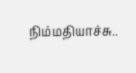நிம்மதியாச்சு..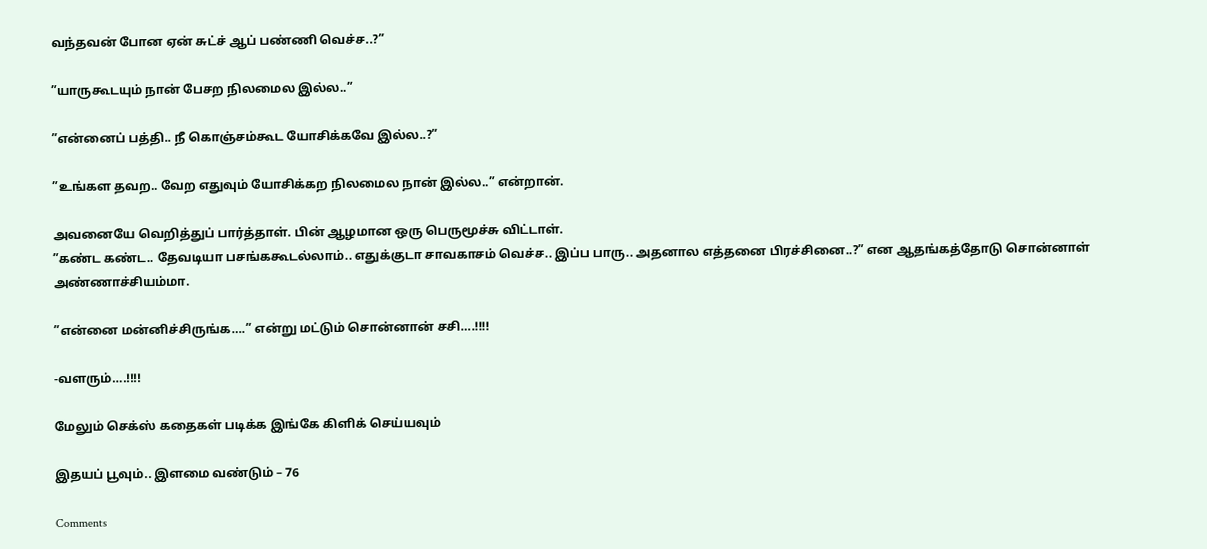வந்தவன் போன ஏன் சுட்ச் ஆப் பண்ணி வெச்ச..?”

”யாருகூடயும் நான் பேசற நிலமைல இல்ல..”

”என்னைப் பத்தி.. நீ கொஞ்சம்கூட யோசிக்கவே இல்ல..?”

”உங்கள தவற.. வேற எதுவும் யோசிக்கற நிலமைல நான் இல்ல..” என்றான்.

அவனையே வெறித்துப் பார்த்தாள். பின் ஆழமான ஒரு பெருமூச்சு விட்டாள்.
”கண்ட கண்ட.. தேவடியா பசங்ககூடல்லாம்.. எதுக்குடா சாவகாசம் வெச்ச.. இப்ப பாரு.. அதனால எத்தனை பிரச்சினை..?” என ஆதங்கத்தோடு சொன்னாள் அண்ணாச்சியம்மா.

”என்னை மன்னிச்சிருங்க….” என்று மட்டும் சொன்னான் சசி….!!!!

-வளரும்….!!!!

மேலும் செக்ஸ் கதைகள் படிக்க இங்கே கிளிக் செய்யவும்

இதயப் பூவும்.. இளமை வண்டும் – 76

Comments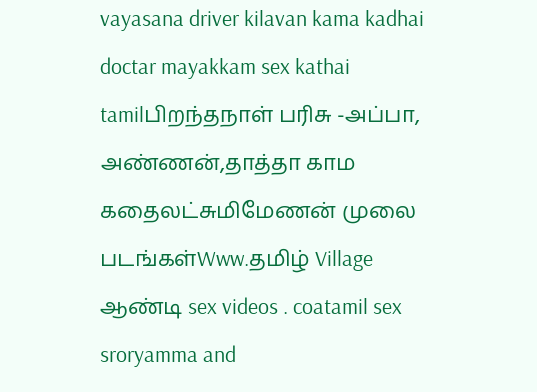vayasana driver kilavan kama kadhai doctar mayakkam sex kathai tamilபிறந்தநாள் பரிசு -அப்பா, அண்ணன்,தாத்தா காம கதைலட்சுமிமேணன் முலை படங்கள்Www.தமிழ் Village ஆண்டி sex videos . coatamil sex sroryamma and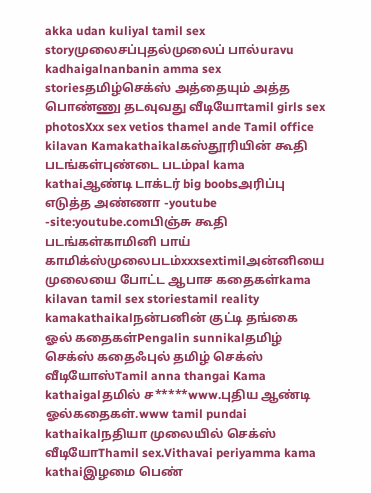akka udan kuliyal tamil sex storyமுலைசப்புதல்முலைப் பால்uravu kadhaigalnanbanin amma sex storiesதமிழ்செக்ஸ் அத்தையும் அத்த பொண்ணு தடவுவது வீடியோtamil girls sex photosXxx sex vetios thamel ande Tamil office kilavan Kamakathaikalகஸ்தூரியின் கூதி படங்கள்புண்டை படம்pal kama kathaiஆண்டி டாக்டர் big boobsஅரிப்பு எடுத்த அண்ணா -youtube -site:youtube.comபிஞ்சு கூதி படங்கள்காமினி பாய் காமிக்ஸ்முலைபடம்xxxsextimilஅன்னியை முலையை போட்ட ஆபாச கதைகள்kama kilavan tamil sex storiestamil reality kamakathaikalநன்பனின் குட்டி தங்கை ஓல் கதைகள்Pengalin sunnikalதமிழ் செக்ஸ் கதைஃபுல் தமிழ் செக்ஸ் வீடியோஸ்Tamil anna thangai Kama kathaigalதமில் ச*****www.புதிய ஆண்டி ஓல்கதைகள்.www tamil pundai kathaikalநதியா முலையில் செக்ஸ் வீடியோThamil sex.Vithavai periyamma kama kathaiஇழமை பெண்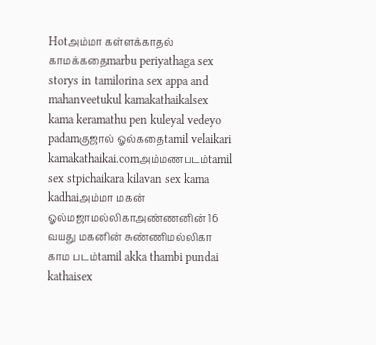Hotஅம்மா கள்ளக்காதல் காமக்கதைmarbu periyathaga sex storys in tamilorina sex appa and mahanveetukul kamakathaikalsex kama keramathu pen kuleyal vedeyo padamகுஜால் ஓல்கதைtamil velaikari kamakathaikai.comஅம்மணபடம்tamil sex stpichaikara kilavan sex kama kadhaiஅம்மா மகன் ஓல்மஜாமல்லிகாஅண்ணனின் 16 வயது மகனின் சுண்ணிமல்லிகா காம படம்tamil akka thambi pundai kathaisex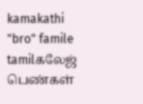kamakathi "bro" famile tamilகலேஜ் பெண்கள்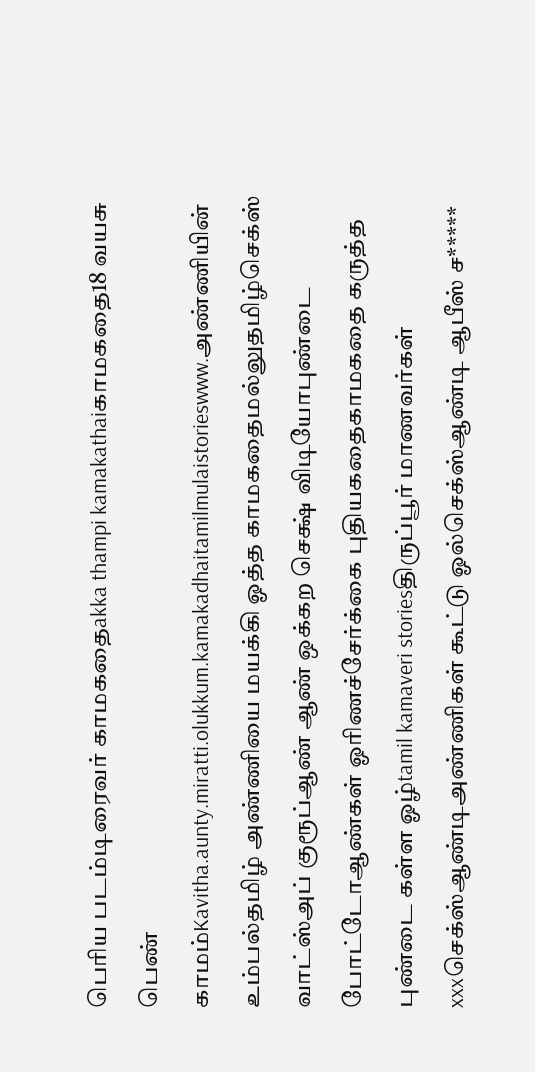பெரிய படம்டிரைவர் காமகதைakka thampi kamakathaiகாமகதை18 வயசு பெண் காமம்Kavitha.aunty.miratti.olukkum.kamakadhaitamilmulaistorieswww.அண்ணியின் உம்பல்தமிழ் அண்ணியை மயக்கி ஓத்த காமகதைமல்லுதமிழ்செக்ஸ் வாட்ஸ்அப் குரூப்ஆண் ஆண் ஒக்கற செக்ஷ் விடியோபுண்டை போட்டோஆண்கள் ஓரிணச்சேர்க்கை புதியகதைகாமகதை கருத்த புண்டை கள்ள ஓழ்tamil kamaveri storiesதிருப்பூர் மாணவர்கள் xxxசெக்ஸ்ஆண்டிஅண்ணிகள் கூட்டு ஓல்செக்ஸ்ஆண்டி ஆபீஸ் ச*****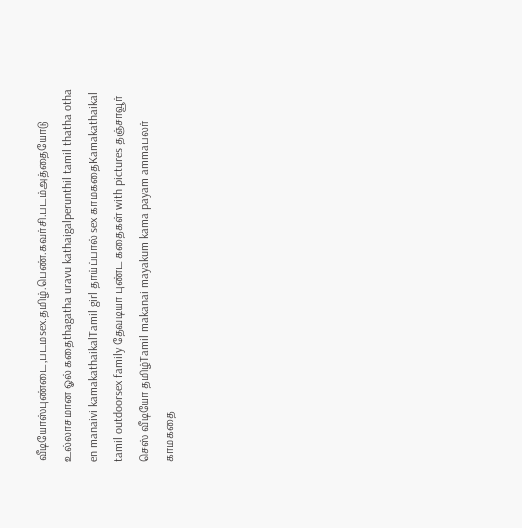வீடியோஸ்புண்டை,படமsex.தமிழ்.பெண்.கவர்சி.படம்அத்தையோடு உல்லாசமான ஓல் கதைthagatha uravu kathaigalperunthil tamil thatha otha en manaivi kamakathaikalTamil girl தாய்ப்பால் sex காமகதைKamakathaikal tamil outdoorsex family தேவடியா புண்ட கதைகள் with pictures தஞ்சாவூர் செஸ் வீடியோ தமிழ்Tamil makanai mayakum kama payam ammaபலர் காமகதை